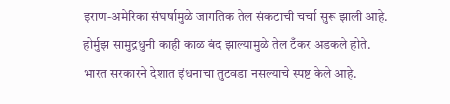इराण-अमेरिका संघर्षामुळे जागतिक तेल संकटाची चर्चा सुरू झाली आहे.
होर्मुझ सामुद्रधुनी काही काळ बंद झाल्यामुळे तेल टँकर अडकले होते.
भारत सरकारने देशात इंधनाचा तुटवडा नसल्याचे स्पष्ट केले आहे.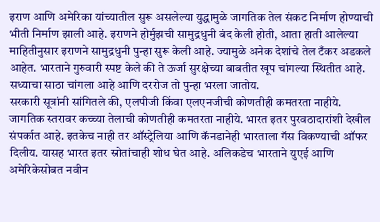इराण आणि अमेरिका यांच्यातील सुरू असलेल्या युद्धामुळे जागतिक तेल संकट निर्माण होण्याची भीती निर्माण झाली आहे. इराणने होर्मुझची सामुद्रधुनी बंद केली होती, आता हाती आलेल्या माहितीनुसार इराणने सामुद्रधुनी पुन्हा सुरू केली आहे. ज्यामुळे अनेक देशांचे तेल टँकर अडकले आहेत. भारताने गुरुवारी स्पष्ट केले की ते ऊर्जा सुरक्षेच्या बाबतीत खूप चांगल्या स्थितीत आहे. सध्याचा साठा चांगला आहे आणि दररोज तो पुन्हा भरला जातोय.
सरकारी सूत्रांनी सांगितले की, एलपीजी किंवा एलएनजीची कोणतीही कमतरता नाहीये. जागतिक स्तरावर कच्च्या तेलाची कोणतीही कमतरता नाहीये. भारत इतर पुरवठादारांशी देखील संपर्कात आहे. इतकेच नाही तर ऑस्ट्रेलिया आणि कॅनडानेही भारताला गॅस विकण्याची ऑफर दिलीय. यासह भारत इतर स्रोतांचाही शोध घेत आहे. अलिकडेच भारताने युएई आणि अमेरिकेसोबत नवीन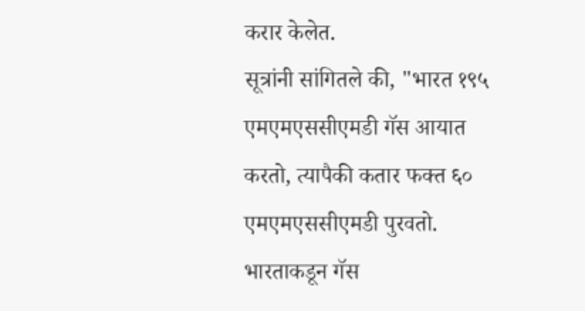करार केलेत.
सूत्रांनी सांगितले की, "भारत १९५ एमएमएससीएमडी गॅस आयात करतो, त्यापैकी कतार फक्त ६० एमएमएससीएमडी पुरवतो. भारताकडून गॅस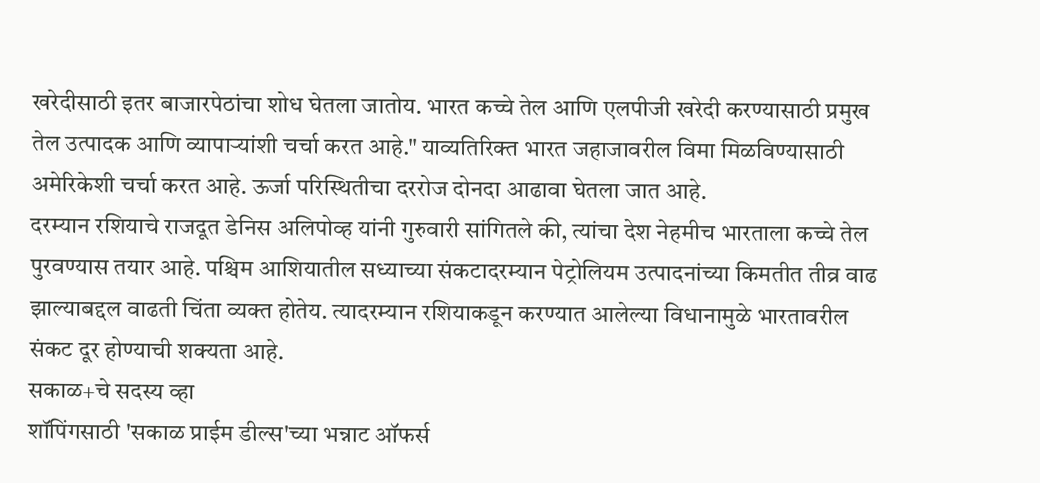खरेदीसाठी इतर बाजारपेठांचा शोध घेतला जातोय. भारत कच्चे तेल आणि एलपीजी खरेदी करण्यासाठी प्रमुख तेल उत्पादक आणि व्यापाऱ्यांशी चर्चा करत आहे." याव्यतिरिक्त भारत जहाजावरील विमा मिळविण्यासाठी अमेरिकेशी चर्चा करत आहे. ऊर्जा परिस्थितीचा दररोज दोनदा आढावा घेतला जात आहे.
दरम्यान रशियाचे राजदूत डेनिस अलिपोव्ह यांनी गुरुवारी सांगितले की, त्यांचा देश नेहमीच भारताला कच्चे तेल पुरवण्यास तयार आहे. पश्चिम आशियातील सध्याच्या संकटादरम्यान पेट्रोलियम उत्पादनांच्या किमतीत तीव्र वाढ झाल्याबद्दल वाढती चिंता व्यक्त होतेय. त्यादरम्यान रशियाकडून करण्यात आलेल्या विधानामुळे भारतावरील संकट दूर होण्याची शक्यता आहे.
सकाळ+चे सदस्य व्हा
शॉपिंगसाठी 'सकाळ प्राईम डील्स'च्या भन्नाट ऑफर्स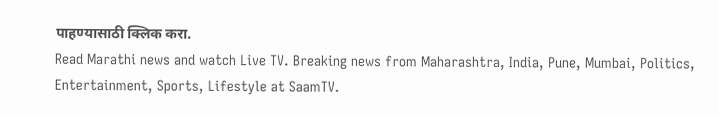पाहण्यासाठी क्लिक करा.
Read Marathi news and watch Live TV. Breaking news from Maharashtra, India, Pune, Mumbai, Politics, Entertainment, Sports, Lifestyle at SaamTV.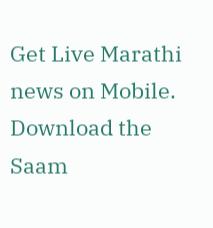Get Live Marathi news on Mobile. Download the Saam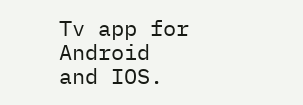Tv app for Android and IOS.